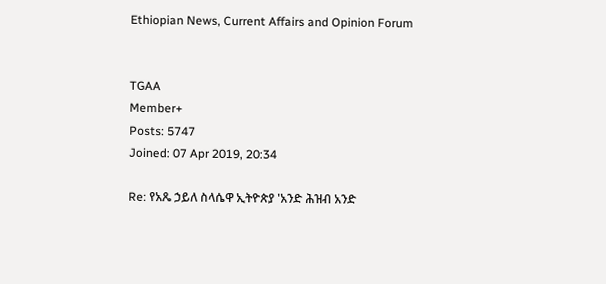Ethiopian News, Current Affairs and Opinion Forum


TGAA
Member+
Posts: 5747
Joined: 07 Apr 2019, 20:34

Re: የአጼ ኃይለ ስላሴዋ ኢትዮጵያ 'አንድ ሕዝብ አንድ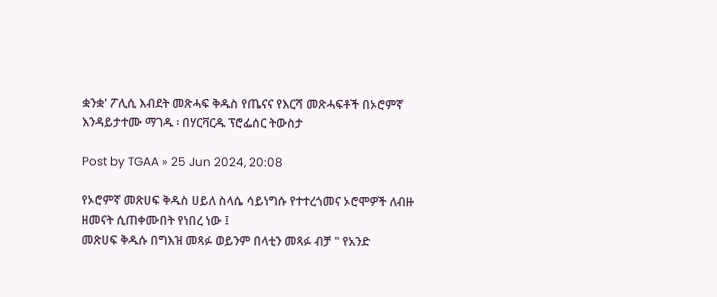ቋንቋ' ፖሊሲ እብደት መጽሓፍ ቅዱስ የጤናና የእርሻ መጽሓፍቶች በኦሮምኛ እንዳይታተሙ ማገዱ ፡ በሃርቫርዱ ፕሮፌሰር ትውስታ

Post by TGAA » 25 Jun 2024, 20:08

የኦሮምኛ መጽሀፍ ቅዱስ ሀይለ ስላሴ ሳይነግሱ የተተረጎመና ኦሮሞዎች ለብዙ ዘመናት ሲጠቀሙበት የነበረ ነው ፤
መጽሀፍ ቅዱሱ በግእዝ መጻፉ ወይንም በላቲን መጻፉ ብቻ " የአንድ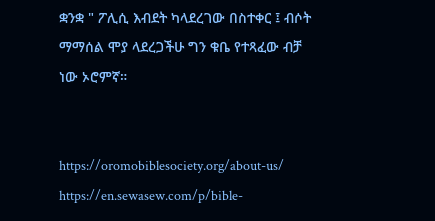ቋንቋ " ፖሊሲ እብደት ካላደረገው በስተቀር ፤ ብሶት ማማሰል ሞያ ላደረጋችሁ ግን ቁቤ የተጻፈው ብቻ ነው ኦሮምኛ።


https://oromobiblesociety.org/about-us/
https://en.sewasew.com/p/bible-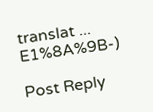translat ... E1%8A%9B-)

Post Reply